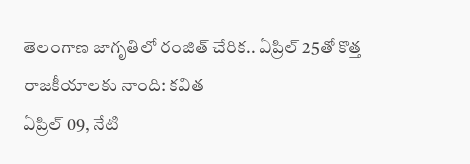తెలంగాణ జాగృతిలో రంజిత్ చేరిక.. ఏప్రిల్ 25తో కొత్త రాజకీయాలకు నాంది: కవిత
ఏప్రిల్ 09, నేటి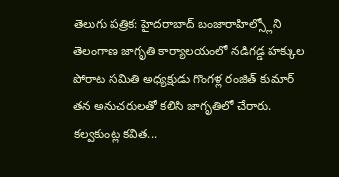తెలుగు పత్రిక: హైదరాబాద్ బంజారాహిల్స్లోని తెలంగాణ జాగృతి కార్యాలయంలో నడిగడ్డ హక్కుల పోరాట సమితి అధ్యక్షుడు గొంగళ్ల రంజిత్ కుమార్ తన అనుచరులతో కలిసి జాగృతిలో చేరారు. కల్వకుంట్ల కవిత...